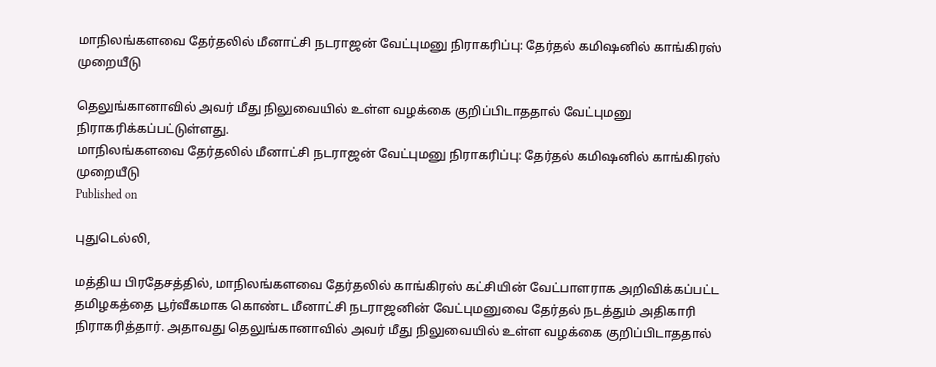மாநிலங்களவை தேர்தலில் மீனாட்சி நடராஜன் வேட்புமனு நிராகரிப்பு: தேர்தல் கமிஷனில் காங்கிரஸ் முறையீடு

தெலுங்கானாவில் அவர் மீது நிலுவையில் உள்ள வழக்கை குறிப்பிடாததால் வேட்புமனு நிராகரிக்கப்பட்டுள்ளது.
மாநிலங்களவை தேர்தலில் மீனாட்சி நடராஜன் வேட்புமனு நிராகரிப்பு: தேர்தல் கமிஷனில் காங்கிரஸ் முறையீடு
Published on

புதுடெல்லி,

மத்திய பிரதேசத்தில், மாநிலங்களவை தேர்தலில் காங்கிரஸ் கட்சியின் வேட்பாளராக அறிவிக்கப்பட்ட தமிழகத்தை பூர்வீகமாக கொண்ட மீனாட்சி நடராஜனின் வேட்புமனுவை தேர்தல் நடத்தும் அதிகாரி நிராகரித்தார். அதாவது தெலுங்கானாவில் அவர் மீது நிலுவையில் உள்ள வழக்கை குறிப்பிடாததால்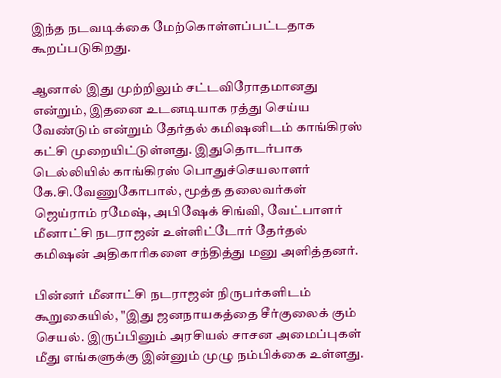இந்த நடவடிக்கை மேற்கொள்ளப்பட்டதாக கூறப்படுகிறது.

ஆனால் இது முற்றிலும் சட்டவிரோதமானது என்றும், இதனை உடனடியாக ரத்து செய்ய வேண்டும் என்றும் தேர்தல் கமிஷனிடம் காங்கிரஸ் கட்சி முறையிட்டுள்ளது. இதுதொடர்பாக டெல்லியில் காங்கிரஸ் பொதுச்செயலாளர் கே.சி.வேணுகோபால், மூத்த தலைவர்கள் ஜெய்ராம் ரமேஷ், அபிஷேக் சிங்வி, வேட்பாளர் மீனாட்சி நடராஜன் உள்ளிட்டோர் தேர்தல் கமிஷன் அதிகாரிகளை சந்தித்து மனு அளித்தனர்.

பின்னர் மீனாட்சி நடராஜன் நிருபர்களிடம் கூறுகையில், "இது ஜனநாயகத்தை சீர்குலைக் கும் செயல். இருப்பினும் அரசியல் சாசன அமைப்புகள் மீது எங்களுக்கு இன்னும் முழு நம்பிக்கை உள்ளது.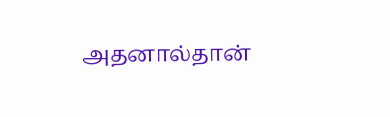அதனால்தான்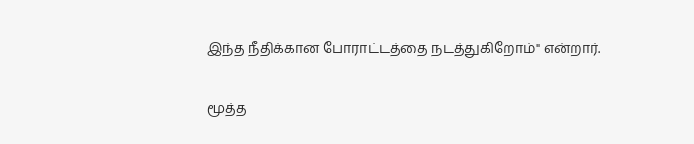இந்த நீதிக்கான போராட்டத்தை நடத்துகிறோம்" என்றார்.

மூத்த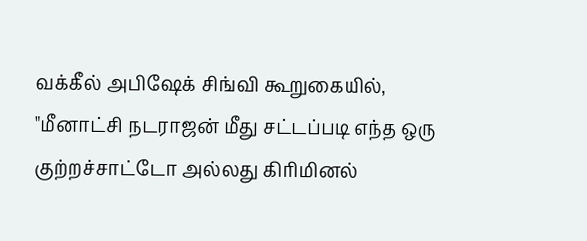வக்கீல் அபிஷேக் சிங்வி கூறுகையில், "மீனாட்சி நடராஜன் மீது சட்டப்படி எந்த ஒரு குற்றச்சாட்டோ அல்லது கிரிமினல்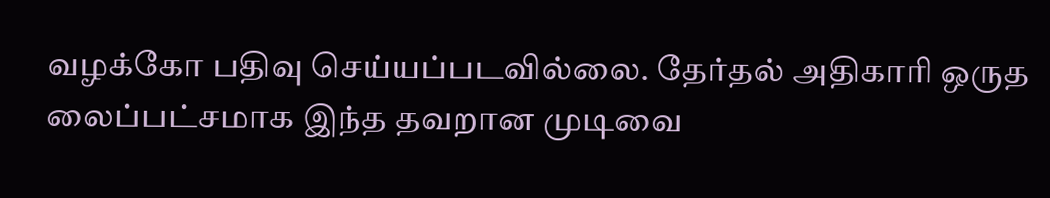வழக்கோ பதிவு செய்யப்படவில்லை. தேர்தல் அதிகாரி ஒருத லைப்பட்சமாக இந்த தவறான முடிவை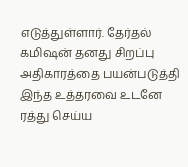எடுத்துள்ளார். தேர்தல் கமிஷன் தனது சிறப்பு அதிகாரத்தை பயன்படுத்தி இந்த உத்தரவை உடனே ரத்து செய்ய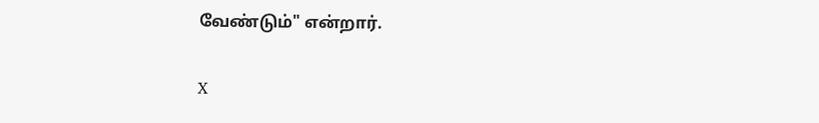வேண்டும்" என்றார்.

X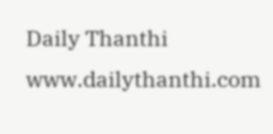Daily Thanthi
www.dailythanthi.com